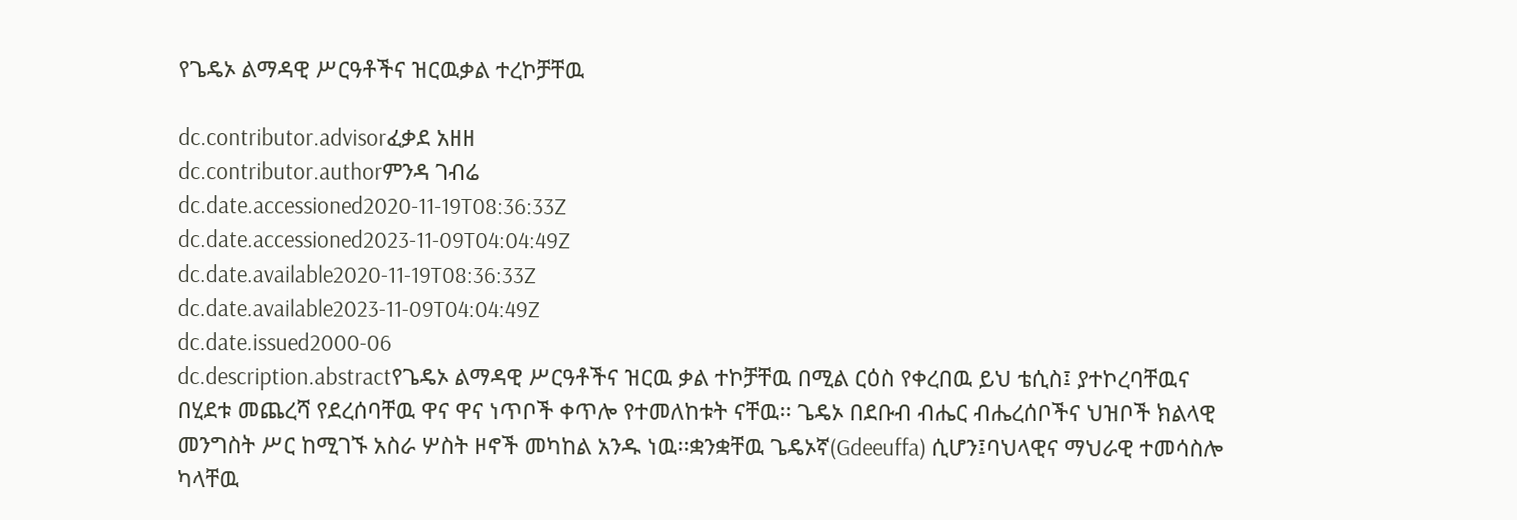የጌዴኦ ልማዳዊ ሥርዓቶችና ዝርዉቃል ተረኮቻቸዉ

dc.contributor.advisorፈቃደ አዘዘ
dc.contributor.authorምንዳ ገብሬ
dc.date.accessioned2020-11-19T08:36:33Z
dc.date.accessioned2023-11-09T04:04:49Z
dc.date.available2020-11-19T08:36:33Z
dc.date.available2023-11-09T04:04:49Z
dc.date.issued2000-06
dc.description.abstractየጌዴኦ ልማዳዊ ሥርዓቶችና ዝርዉ ቃል ተኮቻቸዉ በሚል ርዕስ የቀረበዉ ይህ ቴሲስ፤ ያተኮረባቸዉና በሂደቱ መጨረሻ የደረሰባቸዉ ዋና ዋና ነጥቦች ቀጥሎ የተመለከቱት ናቸዉ፡፡ ጌዴኦ በደቡብ ብሔር ብሔረሰቦችና ህዝቦች ክልላዊ መንግስት ሥር ከሚገኙ አስራ ሦስት ዞኖች መካከል አንዱ ነዉ፡፡ቋንቋቸዉ ጌዴኦኛ(Gdeeuffa) ሲሆን፤ባህላዊና ማህራዊ ተመሳስሎ ካላቸዉ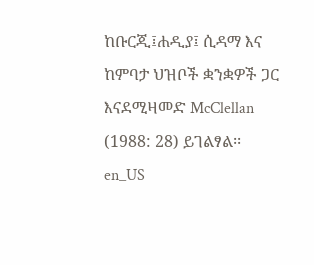ከቡርጂ፤ሐዲያ፤ ሲዳማ እና ከምባታ ህዝቦች ቋንቋዎች ጋር እናደሚዛመድ McClellan (1988: 28) ይገልፃል፡፡en_US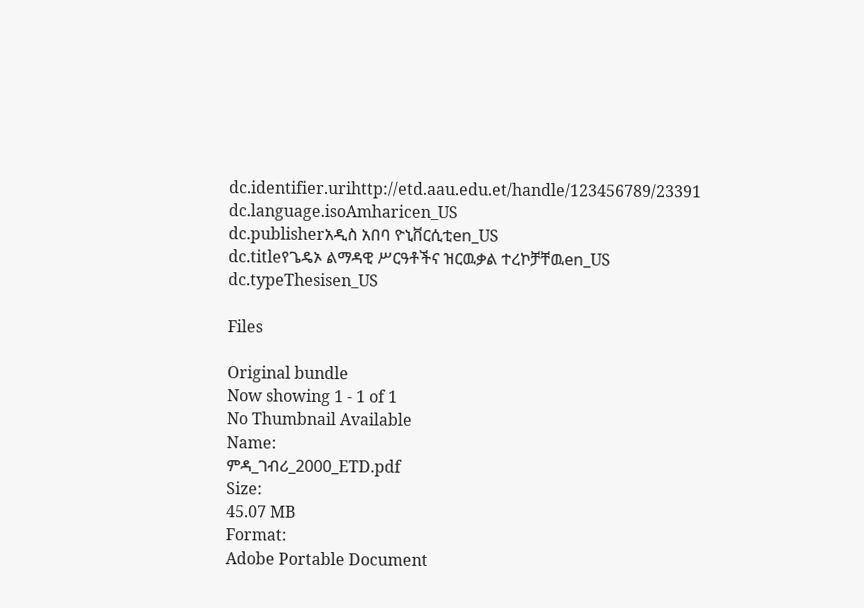dc.identifier.urihttp://etd.aau.edu.et/handle/123456789/23391
dc.language.isoAmharicen_US
dc.publisherአዲስ አበባ ዮኒቨርሲቲen_US
dc.titleየጌዴኦ ልማዳዊ ሥርዓቶችና ዝርዉቃል ተረኮቻቸዉen_US
dc.typeThesisen_US

Files

Original bundle
Now showing 1 - 1 of 1
No Thumbnail Available
Name:
ምዳ_ገብሪ_2000_ETD.pdf
Size:
45.07 MB
Format:
Adobe Portable Document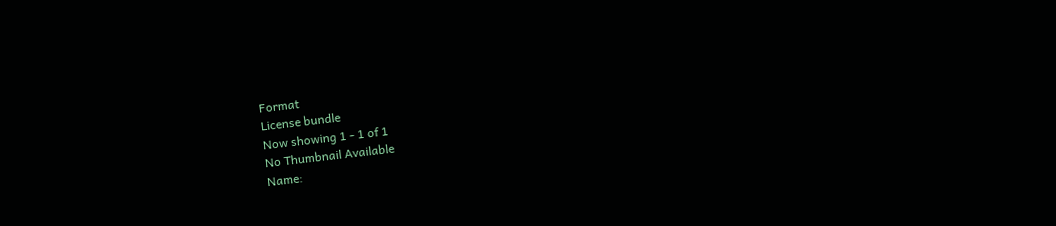Format
License bundle
Now showing 1 - 1 of 1
No Thumbnail Available
Name: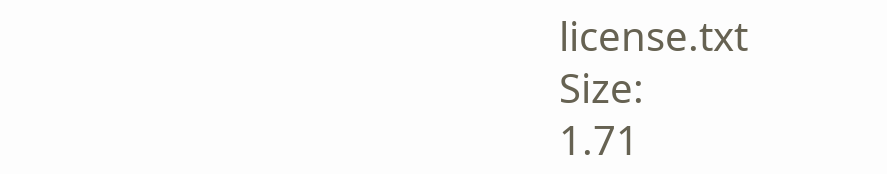license.txt
Size:
1.71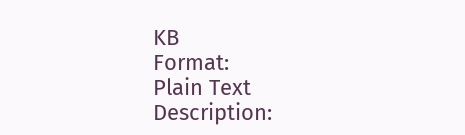KB
Format:
Plain Text
Description: